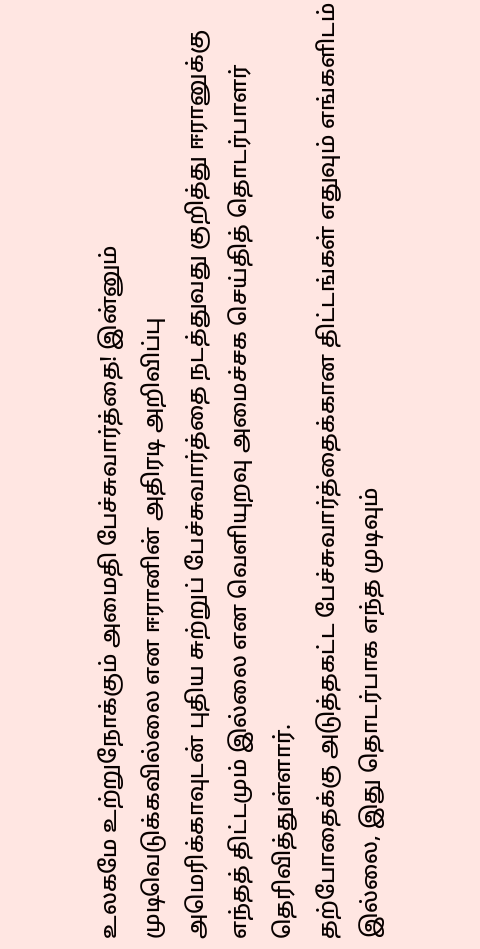உலகமே உற்றுநோக்கும் அமைதி பேச்சுவார்த்தை! இன்னும் முடிவெடுக்கவில்லை என ஈரானின் அதிரடி அறிவிப்பு
அமெரிக்காவுடன் புதிய சுற்றுப் பேச்சுவார்த்தை நடத்துவது குறித்து ஈரானுக்கு எந்தத் திட்டமும் இல்லை என வெளியுறவு அமைச்சக செய்தித் தொடர்பாளர் தெரிவித்துள்ளார்.
தற்போதைக்கு அடுத்தகட்ட பேச்சுவார்த்தைக்கான திட்டங்கள் எதுவும் எங்களிடம் இல்லை, இது தொடர்பாக எந்த முடிவும்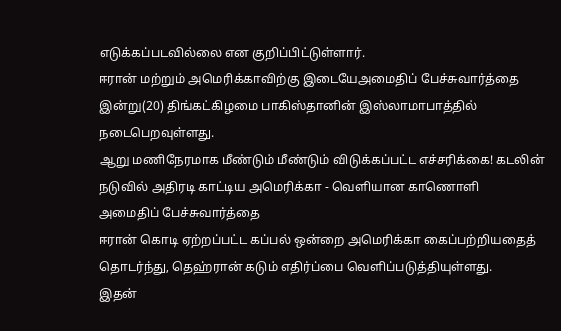எடுக்கப்படவில்லை என குறிப்பிட்டுள்ளார்.
ஈரான் மற்றும் அமெரிக்காவிற்கு இடையேஅமைதிப் பேச்சுவார்த்தை இன்று(20) திங்கட்கிழமை பாகிஸ்தானின் இஸ்லாமாபாத்தில் நடைபெறவுள்ளது.
ஆறு மணிநேரமாக மீண்டும் மீண்டும் விடுக்கப்பட்ட எச்சரிக்கை! கடலின் நடுவில் அதிரடி காட்டிய அமெரிக்கா - வெளியான காணொளி
அமைதிப் பேச்சுவார்த்தை
ஈரான் கொடி ஏற்றப்பட்ட கப்பல் ஒன்றை அமெரிக்கா கைப்பற்றியதைத் தொடர்ந்து, தெஹ்ரான் கடும் எதிர்ப்பை வெளிப்படுத்தியுள்ளது.
இதன்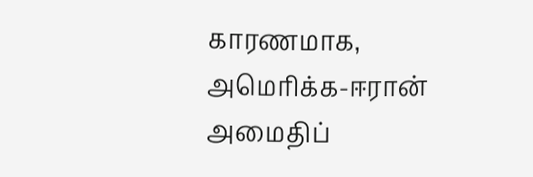காரணமாக, அமெரிக்க-ஈரான் அமைதிப்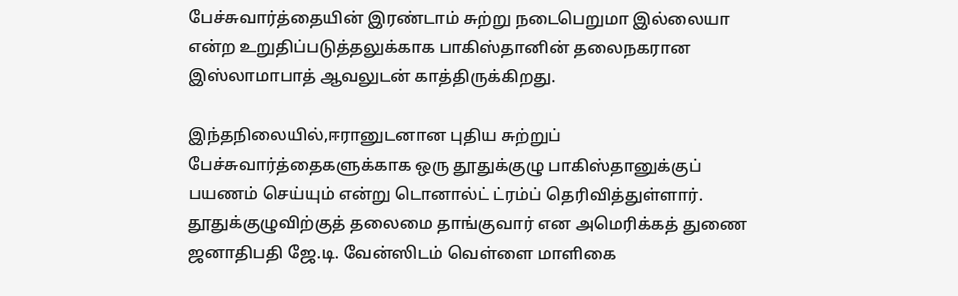பேச்சுவார்த்தையின் இரண்டாம் சுற்று நடைபெறுமா இல்லையா என்ற உறுதிப்படுத்தலுக்காக பாகிஸ்தானின் தலைநகரான இஸ்லாமாபாத் ஆவலுடன் காத்திருக்கிறது.

இந்தநிலையில்,ஈரானுடனான புதிய சுற்றுப் பேச்சுவார்த்தைகளுக்காக ஒரு தூதுக்குழு பாகிஸ்தானுக்குப் பயணம் செய்யும் என்று டொனால்ட் ட்ரம்ப் தெரிவித்துள்ளார்.
தூதுக்குழுவிற்குத் தலைமை தாங்குவார் என அமெரிக்கத் துணை ஜனாதிபதி ஜே.டி. வேன்ஸிடம் வெள்ளை மாளிகை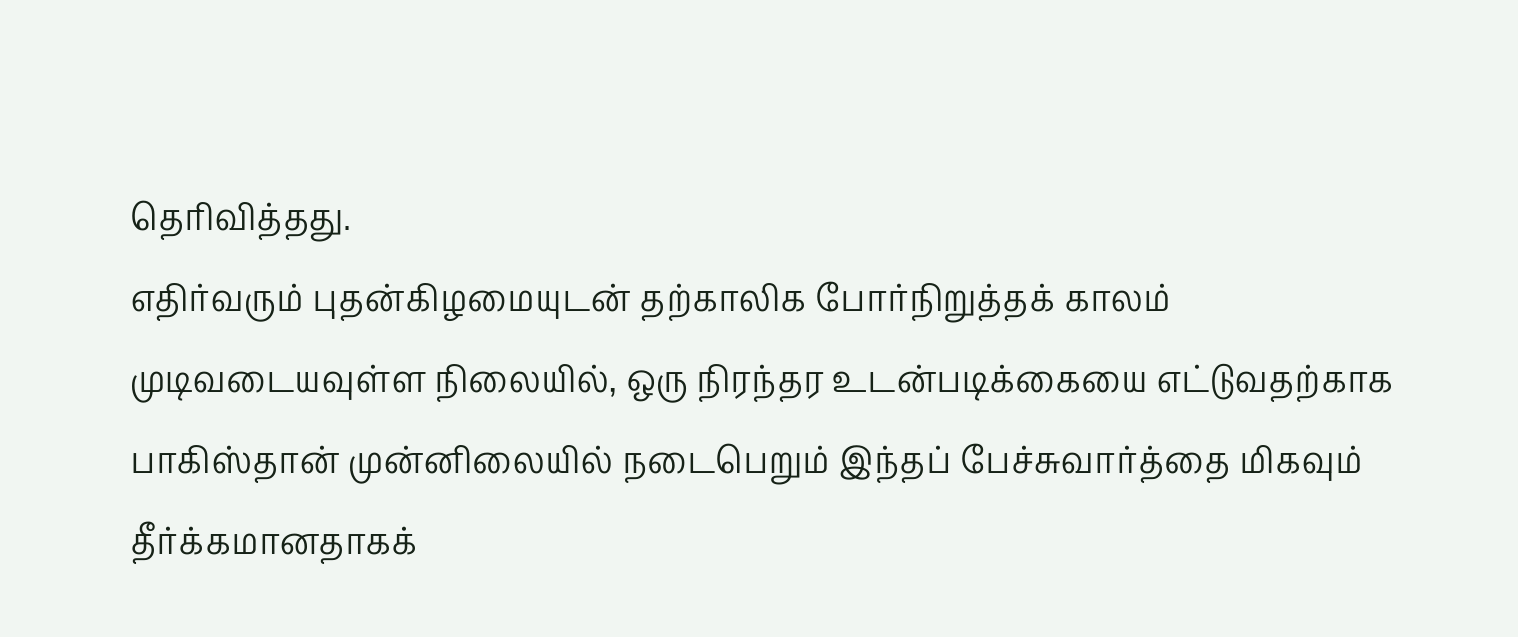தெரிவித்தது.
எதிர்வரும் புதன்கிழமையுடன் தற்காலிக போர்நிறுத்தக் காலம் முடிவடையவுள்ள நிலையில், ஒரு நிரந்தர உடன்படிக்கையை எட்டுவதற்காக பாகிஸ்தான் முன்னிலையில் நடைபெறும் இந்தப் பேச்சுவார்த்தை மிகவும் தீர்க்கமானதாகக்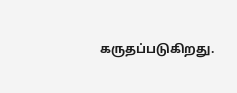கருதப்படுகிறது.